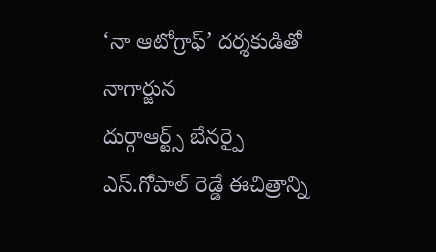‘నా ఆటోగ్రాఫ్’ దర్శకుడితో నాగార్జున
దుర్గాఆర్ట్స్ బేనర్పై ఎస్.గోపాల్ రెడ్డే ఈచిత్రాన్ని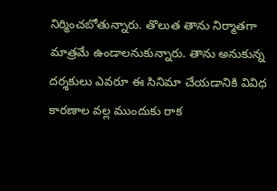నిర్మించబోతున్నారు. తొలుత తాను నిర్మాతగా మాత్రమే ఉండాలనుకున్నారు. తాను అనుకున్న దర్శకులు ఎవరూ ఈ సినిమా చేయడానికి వివిధ కారణాల వల్ల ముందుకు రాక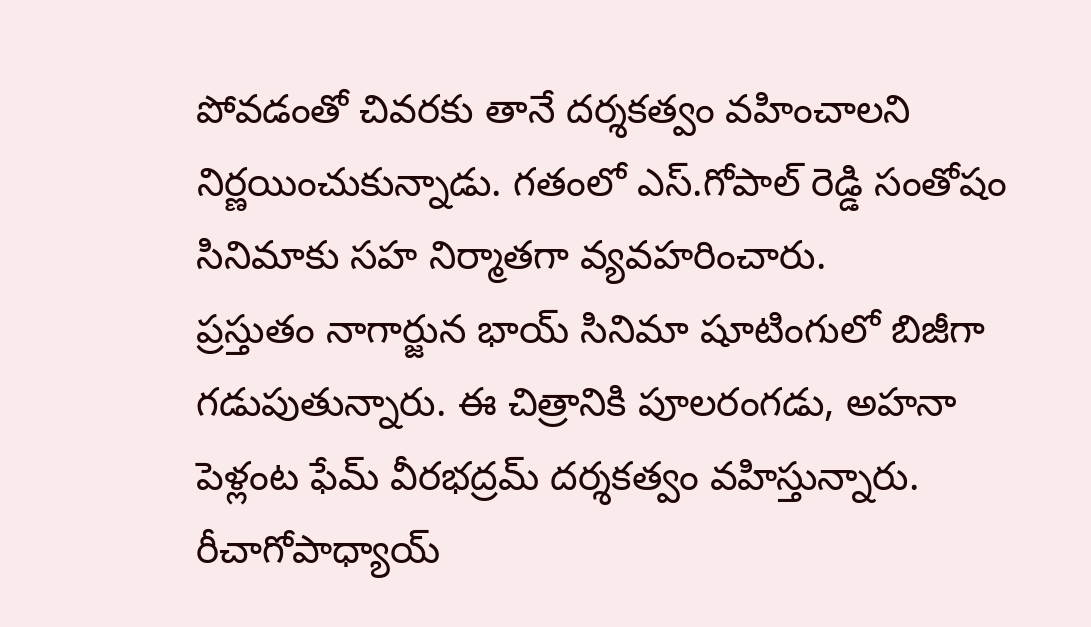పోవడంతో చివరకు తానే దర్శకత్వం వహించాలని నిర్ణయించుకున్నాడు. గతంలో ఎస్.గోపాల్ రెడ్డి సంతోషం సినిమాకు సహ నిర్మాతగా వ్యవహరించారు.
ప్రస్తుతం నాగార్జున భాయ్ సినిమా షూటింగులో బిజీగా గడుపుతున్నారు. ఈ చిత్రానికి పూలరంగడు, అహనా పెళ్లంట ఫేమ్ వీరభద్రమ్ దర్శకత్వం వహిస్తున్నారు. రీచాగోపాధ్యాయ్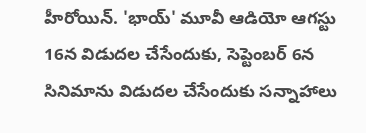హీరోయిన్. 'భాయ్' మూవీ ఆడియో ఆగస్టు 16న విడుదల చేసేందుకు, సెప్టెంబర్ 6న సినిమాను విడుదల చేసేందుకు సన్నాహాలు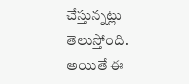చేస్తున్నట్లు తెలుస్తోంది. అయితే ఈ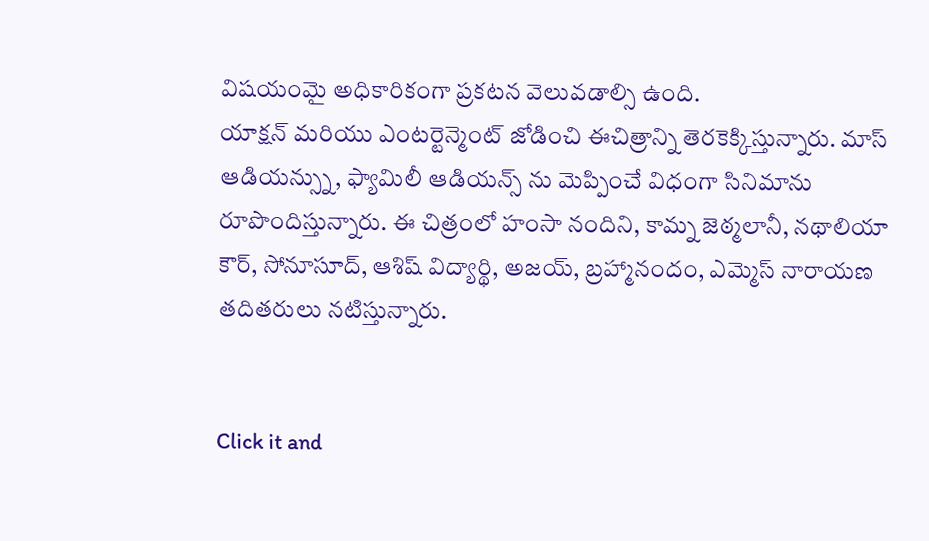విషయంమై అధికారికంగా ప్రకటన వెలువడాల్సి ఉంది.
యాక్షన్ మరియు ఎంటర్టెన్మెంట్ జోడించి ఈచిత్రాన్ని తెరకెక్కిస్తున్నారు. మాస్ ఆడియన్స్ను, ఫ్యామిలీ ఆడియన్స్ ను మెప్పించే విధంగా సినిమాను రూపొందిస్తున్నారు. ఈ చిత్రంలో హంసా నందిని, కామ్న జెఠ్మలానీ, నథాలియా కౌర్, సోనూసూద్, ఆశిష్ విద్యార్థి, అజయ్, బ్రహ్మానందం, ఎమ్మెస్ నారాయణ తదితరులు నటిస్తున్నారు.


Click it and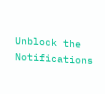Unblock the Notifications